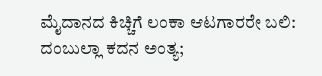ಮೈದಾನದ ಕಿಚ್ಚಿಗೆ ಲಂಕಾ ಆಟಗಾರರೇ ಬಲಿ: ದಂಬುಲ್ಲಾ ಕದನ ಅಂತ್ಯ;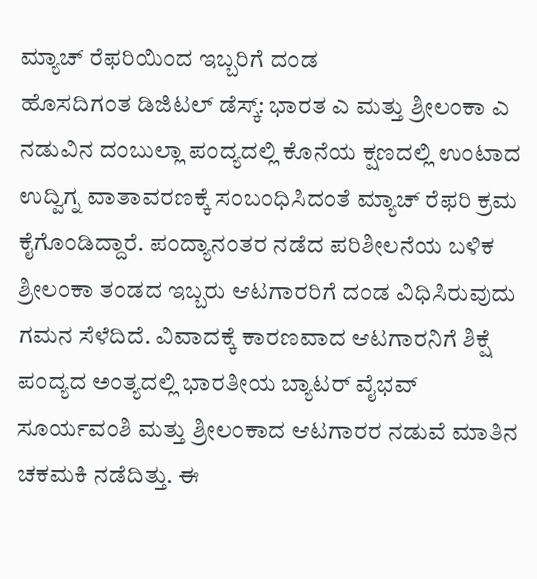ಮ್ಯಾಚ್ ರೆಫರಿಯಿಂದ ಇಬ್ಬರಿಗೆ ದಂಡ
ಹೊಸದಿಗಂತ ಡಿಜಿಟಲ್ ಡೆಸ್ಕ್: ಭಾರತ ಎ ಮತ್ತು ಶ್ರೀಲಂಕಾ ಎ ನಡುವಿನ ದಂಬುಲ್ಲಾ ಪಂದ್ಯದಲ್ಲಿ ಕೊನೆಯ ಕ್ಷಣದಲ್ಲಿ ಉಂಟಾದ ಉದ್ವಿಗ್ನ ವಾತಾವರಣಕ್ಕೆ ಸಂಬಂಧಿಸಿದಂತೆ ಮ್ಯಾಚ್ ರೆಫರಿ ಕ್ರಮ ಕೈಗೊಂಡಿದ್ದಾರೆ. ಪಂದ್ಯಾನಂತರ ನಡೆದ ಪರಿಶೀಲನೆಯ ಬಳಿಕ ಶ್ರೀಲಂಕಾ ತಂಡದ ಇಬ್ಬರು ಆಟಗಾರರಿಗೆ ದಂಡ ವಿಧಿಸಿರುವುದು ಗಮನ ಸೆಳೆದಿದೆ. ವಿವಾದಕ್ಕೆ ಕಾರಣವಾದ ಆಟಗಾರನಿಗೆ ಶಿಕ್ಷೆ ಪಂದ್ಯದ ಅಂತ್ಯದಲ್ಲಿ ಭಾರತೀಯ ಬ್ಯಾಟರ್ ವೈಭವ್ ಸೂರ್ಯವಂಶಿ ಮತ್ತು ಶ್ರೀಲಂಕಾದ ಆಟಗಾರರ ನಡುವೆ ಮಾತಿನ ಚಕಮಕಿ ನಡೆದಿತ್ತು. ಈ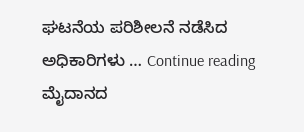ಘಟನೆಯ ಪರಿಶೀಲನೆ ನಡೆಸಿದ ಅಧಿಕಾರಿಗಳು … Continue reading ಮೈದಾನದ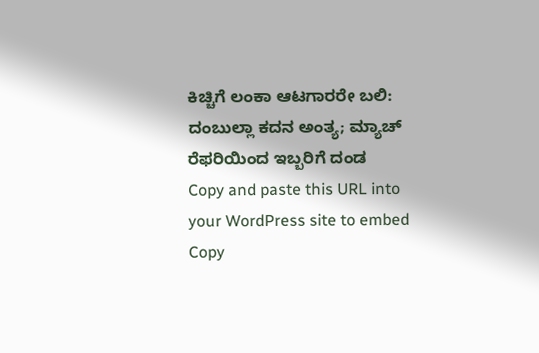ಕಿಚ್ಚಿಗೆ ಲಂಕಾ ಆಟಗಾರರೇ ಬಲಿ: ದಂಬುಲ್ಲಾ ಕದನ ಅಂತ್ಯ; ಮ್ಯಾಚ್ ರೆಫರಿಯಿಂದ ಇಬ್ಬರಿಗೆ ದಂಡ
Copy and paste this URL into your WordPress site to embed
Copy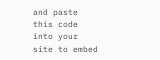and paste this code into your site to embed